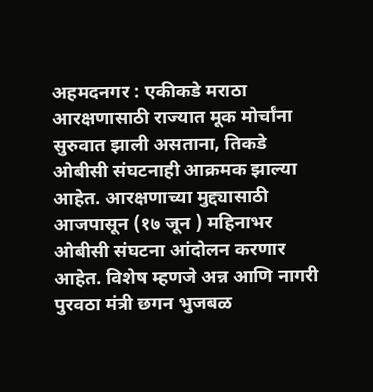अहमदनगर : एकीकडे मराठा आरक्षणासाठी राज्यात मूक मोर्चांना सुरुवात झाली असताना, तिकडे ओबीसी संघटनाही आक्रमक झाल्या आहेत. आरक्षणाच्या मुद्द्यासाठी आजपासून (१७ जून ) महिनाभर ओबीसी संघटना आंदोलन करणार आहेत. विशेष म्हणजे अन्न आणि नागरी पुरवठा मंत्री छगन भुजबळ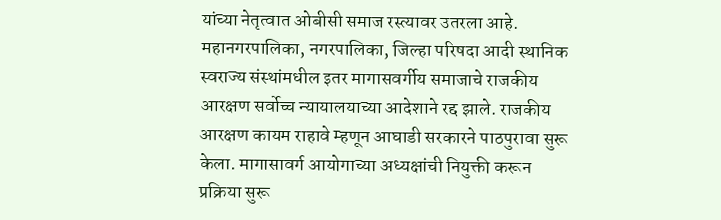यांच्या नेतृत्वात ओबीसी समाज रस्त्यावर उतरला आहे.
महानगरपालिका, नगरपालिका, जिल्हा परिषदा आदी स्थानिक स्वराज्य संस्थांमधील इतर मागासवर्गीय समाजाचे राजकीय आरक्षण सर्वोच्च न्यायालयाच्या आदेशाने रद्द झाले. राजकीय आरक्षण कायम राहावे म्हणून आघाडी सरकारने पाठपुरावा सुरू केला. मागासावर्ग आयोगाच्या अध्यक्षांची नियुक्ती करून प्रक्रिया सुरू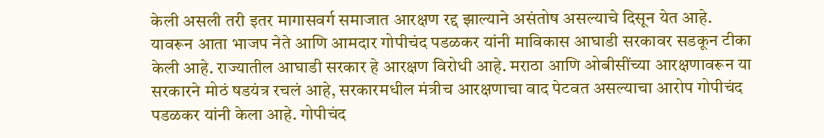केली असली तरी इतर मागासवर्ग समाजात आरक्षण रद्द झाल्याने असंतोष असल्याचे दिसून येत आहे.
यावरून आता भाजप नेते आणि आमदार गोपीचंद पडळकर यांनी माविकास आघाडी सरकावर सडकून टीका केली आहे. राज्यातील आघाडी सरकार हे आरक्षण विरोधी आहे. मराठा आणि ओबीसींच्या आरक्षणावरून या सरकारने मोठं षडयंत्र रचलं आहे, सरकारमधील मंत्रीच आरक्षणाचा वाद पेटवत असल्याचा आरोप गोपीचंद पडळकर यांनी केला आहे. गोपीचंद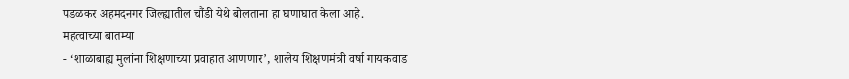पडळकर अहमदनगर जिल्ह्यातील चौंडी येथे बोलताना हा घणाघात केला आहे.
महत्वाच्या बातम्या
- ‘शाळाबाह्य मुलांना शिक्षणाच्या प्रवाहात आणणार’, शालेय शिक्षणमंत्री वर्षा गायकवाड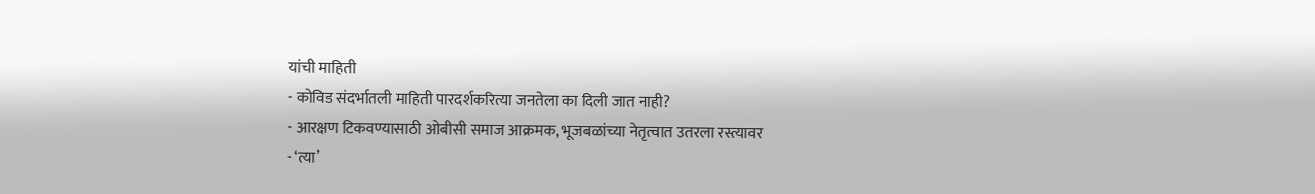यांची माहिती
- कोविड संदर्भातली माहिती पारदर्शकरित्या जनतेला का दिली जात नाही?
- आरक्षण टिकवण्यासाठी ओबीसी समाज आक्रमक, भूजबळांच्या नेतृत्वात उतरला रस्त्यावर
- ‘त्या’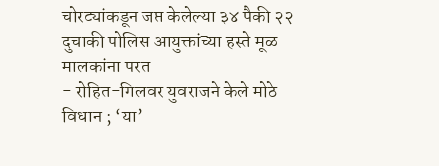चोरट्यांकडून जप्त केलेल्या ३४ पैकी २२ दुचाकी पोलिस आयुक्तांच्या हस्ते मूळ मालकांना परत
- रोहित-गिलवर युवराजने केले मोठे विधान ; ‘या’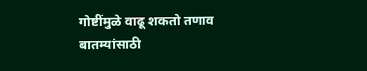गोष्टींमुळे वाढू शकतो तणाव
बातम्यांसाठी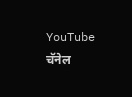YouTube चॅनेल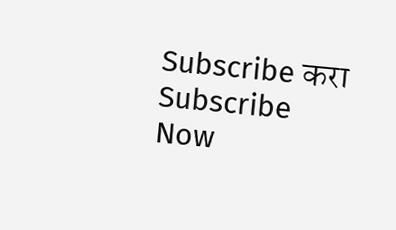Subscribe करा
Subscribe Now